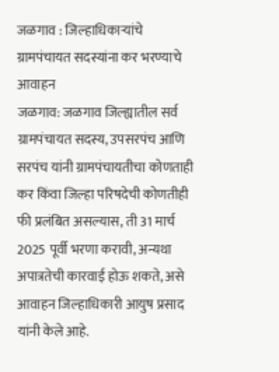जळगाव : जिल्हाधिकाऱ्यांचे ग्रामपंचायत सदस्यांना कर भरण्याचे आवाहन
जळगाव: जळगाव जिल्ह्यातील सर्व ग्रामपंचायत सदस्य, उपसरपंच आणि सरपंच यांनी ग्रामपंचायतीचा कोणताही कर किंवा जिल्हा परिषदेची कोणतीही फी प्रलंबित असल्यास, ती 31 मार्च 2025 पूर्वी भरणा करावी, अन्यथा अपात्रतेची कारवाई होऊ शकते, असे आवाहन जिल्हाधिकारी आयुष प्रसाद यांनी केले आहे.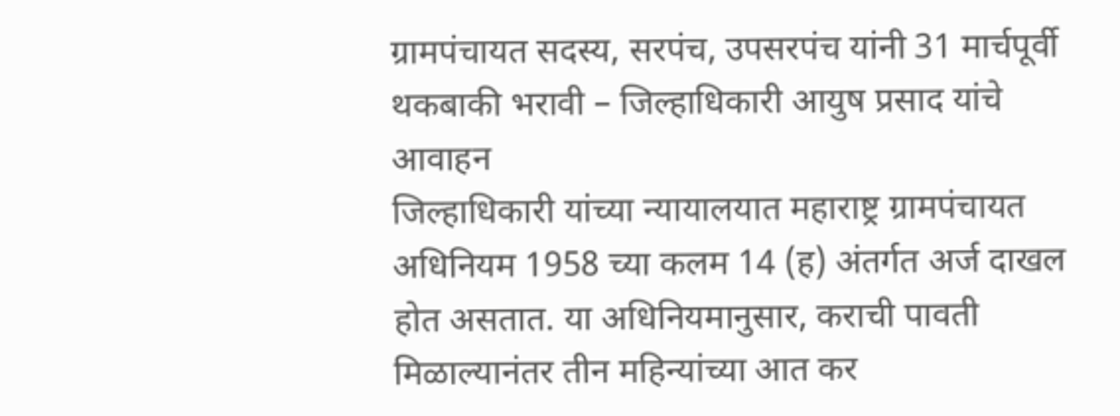ग्रामपंचायत सदस्य, सरपंच, उपसरपंच यांनी 31 मार्चपूर्वी थकबाकी भरावी – जिल्हाधिकारी आयुष प्रसाद यांचे आवाहन
जिल्हाधिकारी यांच्या न्यायालयात महाराष्ट्र ग्रामपंचायत अधिनियम 1958 च्या कलम 14 (ह) अंतर्गत अर्ज दाखल होत असतात. या अधिनियमानुसार, कराची पावती मिळाल्यानंतर तीन महिन्यांच्या आत कर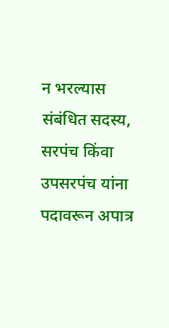न भरल्यास संबंधित सदस्य, सरपंच किंवा उपसरपंच यांना पदावरून अपात्र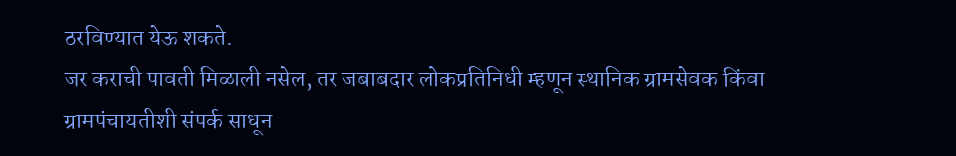ठरविण्यात येऊ शकते.
जर कराची पावती मिळाली नसेल, तर जबाबदार लोकप्रतिनिधी म्हणून स्थानिक ग्रामसेवक किंवा ग्रामपंचायतीशी संपर्क साधून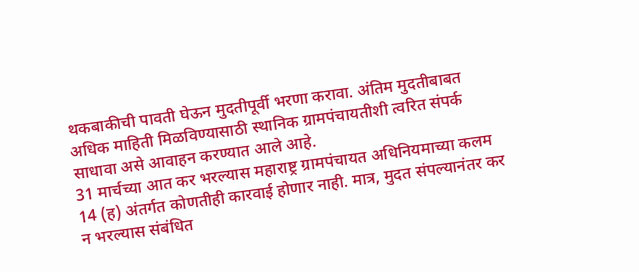थकबाकीची पावती घेऊन मुदतीपूर्वी भरणा करावा. अंतिम मुदतीबाबत अधिक माहिती मिळविण्यासाठी स्थानिक ग्रामपंचायतीशी त्वरित संपर्क साधावा असे आवाहन करण्यात आले आहे.
31 मार्चच्या आत कर भरल्यास महाराष्ट्र ग्रामपंचायत अधिनियमाच्या कलम 14 (ह) अंतर्गत कोणतीही कारवाई होणार नाही. मात्र, मुदत संपल्यानंतर कर न भरल्यास संबंधित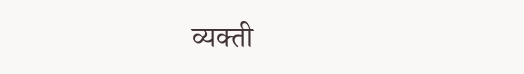व्यक्ती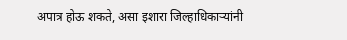अपात्र होऊ शकते, असा इशारा जिल्हाधिकाऱ्यांनी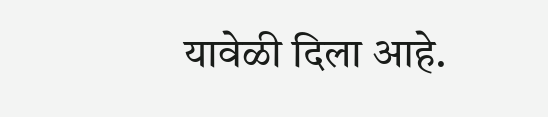यावेळी दिला आहे.